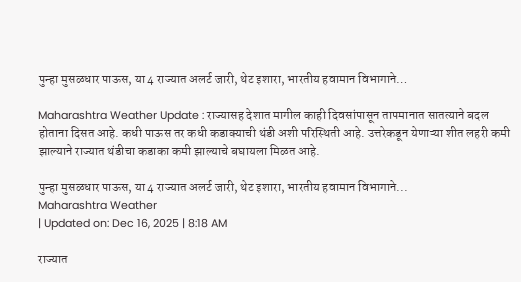पुन्हा मुसळधार पाऊस, या 4 राज्यात अलर्ट जारी, थेट इशारा, भारतीय हवामान विभागाने…

Maharashtra Weather Update : राज्यासह देशात मागील काही दिवसांपासून तापमानात सातत्याने बदल होताना दिसत आहे. कधी पाऊस तर कधी कडाक्याची थंडी अशी परिस्थिती आहे. उत्तरेकडून येणाऱ्या शीत लहरी कमी झाल्याने राज्यात थंडीचा कडाका कमी झाल्याचे बघायला मिळत आहे.

पुन्हा मुसळधार पाऊस, या 4 राज्यात अलर्ट जारी, थेट इशारा, भारतीय हवामान विभागाने...
Maharashtra Weather
| Updated on: Dec 16, 2025 | 8:18 AM

राज्यात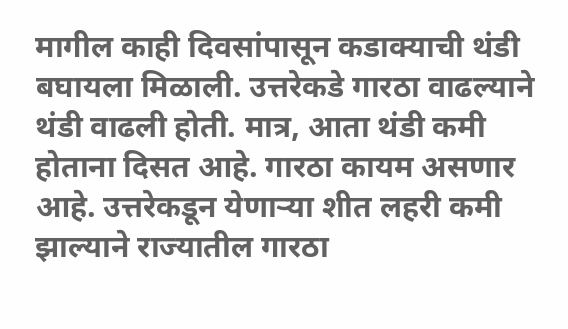मागील काही दिवसांपासून कडाक्याची थंडी बघायला मिळाली. उत्तरेकडे गारठा वाढल्याने थंडी वाढली होती. मात्र, आता थंडी कमी होताना दिसत आहे. गारठा कायम असणार आहे. उत्तरेकडून येणाऱ्या शीत लहरी कमी झाल्याने राज्यातील गारठा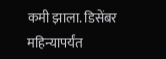कमी झाला. डिसेंबर महिन्यापर्यंत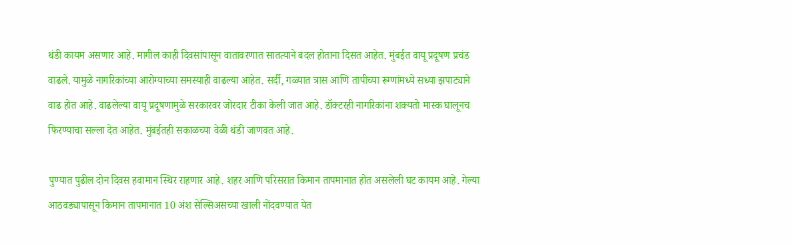थंडी कायम असणार आहे. मागील काही दिवसांपासून वातावरणात सातत्याने बदल होताना दिसत आहेत. मुंबईत वायू प्रदूषण प्रचंड वाढले. यामुळे नागरिकांच्या आरोग्याच्या समस्याही वाढल्या आहेत. सर्दी, गळ्यात त्रास आणि तापीच्या रूग्णांमध्ये सध्या झपाट्याने वाढ होत आहे. वाढलेल्या वायू प्रदूषणामुळे सरकारवर जोरदार टीका केली जात आहे. डॉक्टरही नागरिकांना शक्यतो मास्क घालूनच फिरण्याचा सल्ला देत आहेत. मुंबईतही सकाळच्या वेळी थंडी जाणवत आहे.

पुण्यात पुढील दोन दिवस हवामान स्थिर राहणार आहे. शहर आणि परिसरात किमान तापमानात होत असलेली घट कायम आहे. गेल्या आठवड्यापासून किमान तापमानात 10 अंश सेल्सिअसच्या खाली नोंदवण्यात येत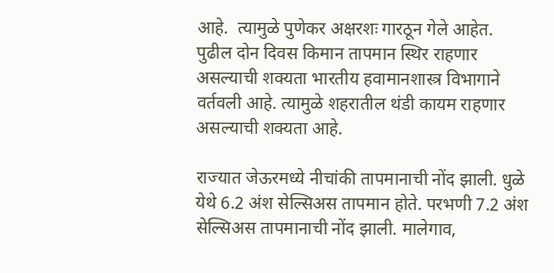आहे.  त्यामुळे पुणेकर अक्षरशः गारठून गेले आहेत. पुढील दोन दिवस किमान तापमान स्थिर राहणार असल्याची शक्यता भारतीय हवामानशास्त्र विभागाने वर्तवली आहे. त्यामुळे शहरातील थंडी कायम राहणार असल्याची शक्यता आहे.

राज्यात जेऊरमध्ये नीचांकी तापमानाची नोंद झाली. धुळे येथे 6.2 अंश सेल्सिअस तापमान होते. परभणी 7.2 अंश सेल्सिअस तापमानाची नोंद झाली. मालेगाव,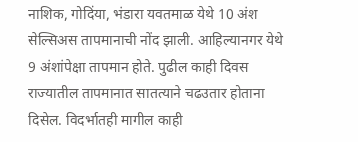नाशिक, गोदिंया, भंडारा यवतमाळ येथे 10 अंश सेल्सिअस तापमानाची नोंद झाली. आहिल्यानगर येथे 9 अंशांपेक्षा तापमान होते. पुढील काही दिवस राज्यातील तापमानात सातत्याने चढउतार होताना दिसेल. विदर्भातही मागील काही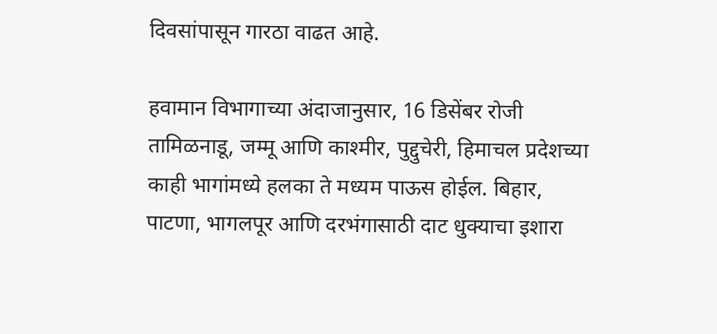दिवसांपासून गारठा वाढत आहे.

हवामान विभागाच्या अंदाजानुसार, 16 डिसेंबर रोजी तामिळनाडू, जम्मू आणि काश्मीर, पुद्दुचेरी, हिमाचल प्रदेशच्या काही भागांमध्ये हलका ते मध्यम पाऊस होईल. बिहार, पाटणा, भागलपूर आणि दरभंगासाठी दाट धुक्याचा इशारा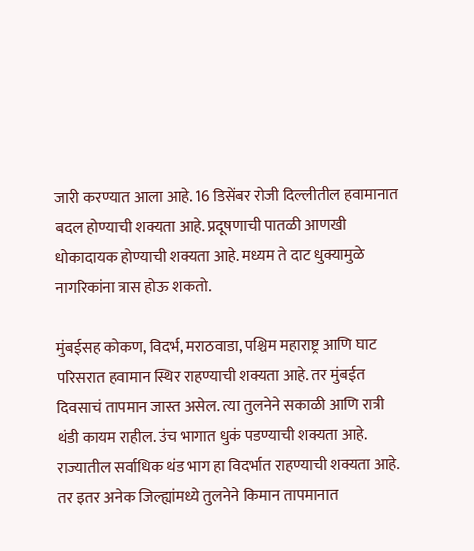जारी करण्यात आला आहे. 16 डिसेंबर रोजी दिल्लीतील हवामानात बदल होण्याची शक्यता आहे. प्रदूषणाची पातळी आणखी धोकादायक होण्याची शक्यता आहे. मध्यम ते दाट धुक्यामुळे नागरिकांना त्रास होऊ शकतो.

मुंबईसह कोकण, विदर्भ, मराठवाडा, पश्चिम महाराष्ट्र आणि घाट परिसरात हवामान स्थिर राहण्याची शक्यता आहे. तर मुंबईत दिवसाचं तापमान जास्त असेल. त्या तुलनेने सकाळी आणि रात्री थंडी कायम राहील. उंच भागात धुकं पडण्याची शक्यता आहे. राज्यातील सर्वाधिक थंड भाग हा विदर्भात राहण्याची शक्यता आहे. तर इतर अनेक जिल्ह्यांमध्ये तुलनेने किमान तापमानात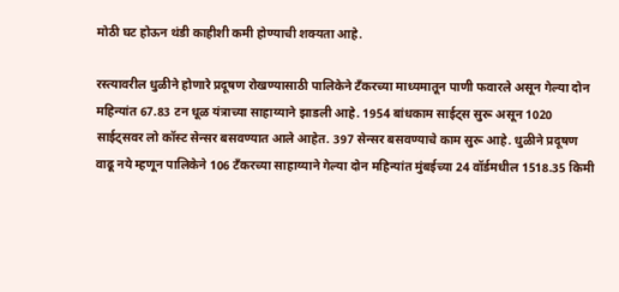मोठी घट होऊन थंडी काहीशी कमी होण्याची शक्यता आहे.

रस्त्यावरील धुळीने होणारे प्रदूषण रोखण्यासाठी पालिकेने टँकरच्या माध्यमातून पाणी फवारले असून गेल्या दोन महिन्यांत 67.83 टन धूळ यंत्राच्या साहाय्याने झाडली आहे. 1954 बांधकाम साईट्स सुरू असून 1020 साईट्सवर लो कॉस्ट सेन्सर बसवण्यात आले आहेत. 397 सेन्सर बसवण्याचे काम सुरू आहे. धुळीने प्रदूषण वाढू नये म्हणून पालिकेने 106 टँकरच्या साहाय्याने गेल्या दोन महिन्यांत मुंबईच्या 24 वॉर्डमधील 1518.35 किमी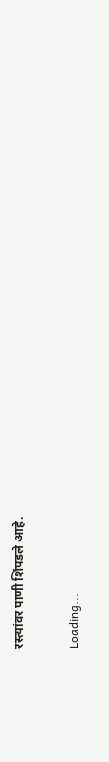रस्त्यांवर पाणी शिंपडले आहे.

Loading...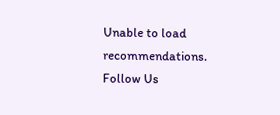Unable to load recommendations.
Follow Us